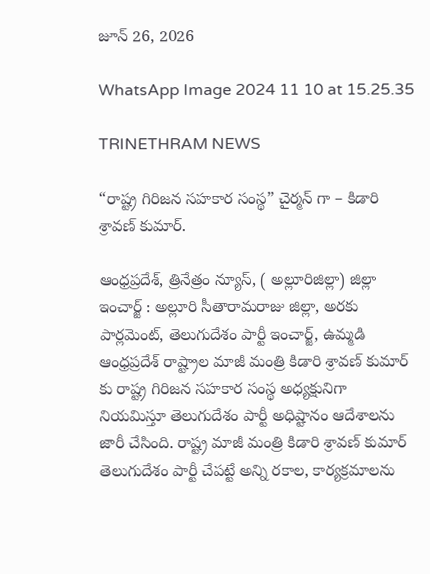జూన్ 26, 2026

WhatsApp Image 2024 11 10 at 15.25.35

TRINETHRAM NEWS

“రాష్ట్ర గిరిజన సహకార సంస్థ” చైర్మన్ గా – కిడారి శ్రావణ్ కుమార్.

ఆంధ్రప్రదేశ్, త్రినేత్రం న్యూస్, ( అల్లూరిజిల్లా) జిల్లా ఇంచార్జ్ : అల్లూరి సీతారామరాజు జిల్లా, అరకు పార్లమెంట్, తెలుగుదేశం పార్టీ ఇంచార్జ్, ఉమ్మడి ఆంధ్రప్రదేశ్ రాష్ట్రాల మాజీ మంత్రి కిడారి శ్రావణ్ కుమార్ కు రాష్ట్ర గిరిజన సహకార సంస్థ అధ్యక్షునిగా నియమిస్తూ తెలుగుదేశం పార్టీ అధిష్టానం ఆదేశాలను జారీ చేసింది. రాష్ట్ర మాజీ మంత్రి కిడారి శ్రావణ్ కుమార్ తెలుగుదేశం పార్టీ చేపట్టే అన్ని రకాల, కార్యక్రమాలను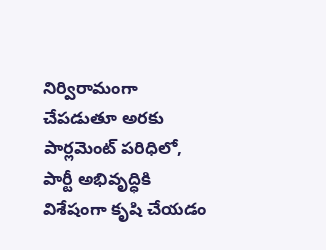నిర్విరామంగా చేపడుతూ అరకు పార్లమెంట్ పరిధిలో, పార్టీ అభివృద్ధికి విశేషంగా కృషి చేయడం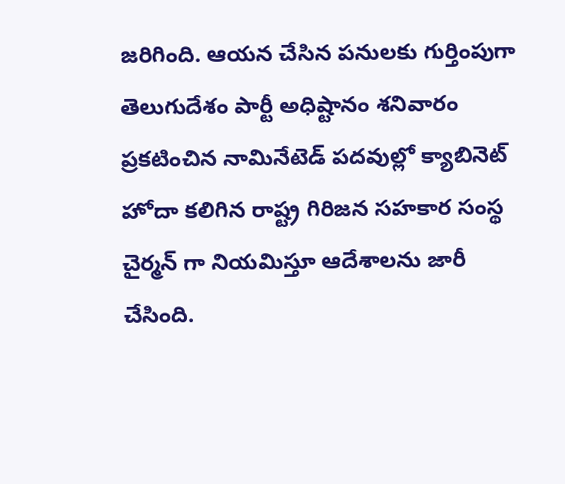జరిగింది. ఆయన చేసిన పనులకు గుర్తింపుగా తెలుగుదేశం పార్టీ అధిష్టానం శనివారం ప్రకటించిన నామినేటెడ్ పదవుల్లో క్యాబినెట్ హోదా కలిగిన రాష్ట్ర గిరిజన సహకార సంస్థ చైర్మన్ గా నియమిస్తూ ఆదేశాలను జారీ చేసింది.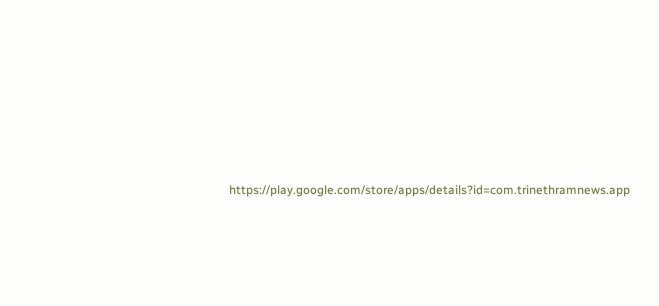https://play.google.com/store/apps/details?id=com.trinethramnews.app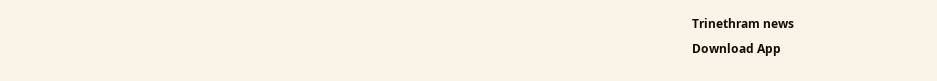Trinethram news
Download App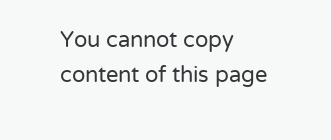You cannot copy content of this page